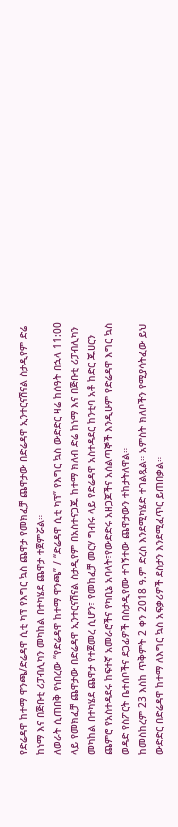የድሬዳዋ ከተማ ዋንጫ/ድሬዳዋ ሲቲ ካፕ የእግር ኳስ ጨዋታ የመክፈቻ ጨዋታው በድሬዳዋ ኢንተርናሽናል ስታዲየም ድሬ ከነማ እና በጅቡቲ ሪፓብሊካን መካከል በተካሄደ ጨዋታ ተጀምሯል።
ለወራት ሲጠበቅ የነበረው “የድሬዳዋ ከተማ ዋንጫ” / “ድሬዳዋ ሲቲ ካፕ” የእግር ኳስ ውድድር ዛሬ ከሰዓት በኋላ 11:00 ላይ የመክፈቻ ጨዋታው በድሬዳዋ ኢንተርናሽናል ስታዲየም በአስተናጋጁ ከተማ ክለብ ድሬ ከነማ እና በጅቡቲ ሪፓብሊካን መካከል በተካሄደ ጨዋታ የተጀመረ ሲሆን፣ የመከፈቻ መርሃ ግብሩ ላይ የድሬዳዋ አስተዳደር ከንቲባ አቶ ከድር ጁሀርን ጨምሮ የአስተዳደሩ ከፍተኛ አመራሮችና የካቢኔ አባላት፣የውድድሩ አዘጋጆችና አሰልጣኞች እንዲሁም የድሬዳዋ እግር ኳስ ወዳድ የስፖርት ቤተሰቦችና ደጋፊዎች በስታዲየሙ ተገኝተው ጨዋታውን ተከታትለዋል።
ከመስከረም 23 እስከ ጥቅምት 2 ቀን 2018 ዓ.ም ድረስ እንደሚካሄድ ተገልጿል። አምስት ክለቦችን የሚያሳትፈው ይህ ውድድር በድሬዳዋ ከተማ ለእግር ኳስ አፍቃሪዎች ደስታን እንደሚፈጥር ይጠበቃል።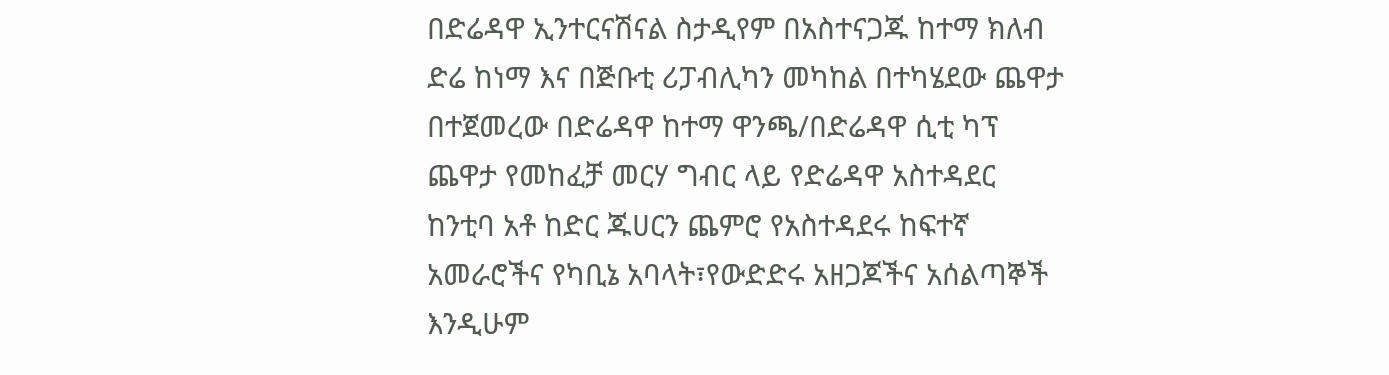በድሬዳዋ ኢንተርናሽናል ስታዲየም በአስተናጋጁ ከተማ ክለብ ድሬ ከነማ እና በጅቡቲ ሪፓብሊካን መካከል በተካሄደው ጨዋታ በተጀመረው በድሬዳዋ ከተማ ዋንጫ/በድሬዳዋ ሲቲ ካፕ ጨዋታ የመከፈቻ መርሃ ግብር ላይ የድሬዳዋ አስተዳደር ከንቲባ አቶ ከድር ጁሀርን ጨምሮ የአስተዳደሩ ከፍተኛ አመራሮችና የካቢኔ አባላት፣የውድድሩ አዘጋጆችና አሰልጣኞች እንዲሁም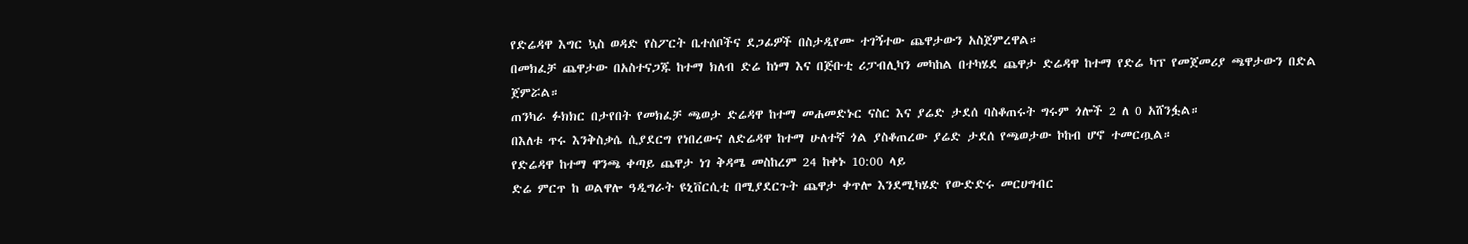የድሬዳዋ እግር ኳስ ወዳድ የስፖርት ቤተሰቦችና ደጋፊዎች በስታዲየሙ ተገኝተው ጨዋታውን አስጀምረዋል።
በመክፈቻ ጨዋታው በአስተናጋጁ ከተማ ክለብ ድሬ ከነማ እና በጅቡቲ ሪፓብሊካን መካከል በተካሄደ ጨዋታ ድሬዳዋ ከተማ የድሬ ካፕ የመጀመሪያ ጫዋታውን በድል ጀምሯል።
ጠንካራ ፉክክር በታየበት የመክፈቻ ጫወታ ድሬዳዋ ከተማ መሐመድኑር ናስር እና ያሬድ ታደሰ ባስቆጠሩት ግሩም ጎሎች 2 ለ 0 አሸንፏል።
በእለቱ ጥሩ እንቅስቃሴ ሲያደርግ የነበረውና ለድሬዳዋ ከተማ ሁለተኛ ጎል ያስቆጠረው ያሬድ ታደሰ የጫወታው ኮከብ ሆኖ ተመርጧል።
የድሬዳዋ ከተማ ዋንጫ ቀጣይ ጨዋታ ነገ ቅዳሜ መስከረም 24 ከቀኑ 10:00 ላይ
ድሬ ምርጥ ከ ወልዋሎ ዓዲግራት ዩኒቨርሲቲ በሚያደርጉት ጨዋታ ቀጥሎ እንደሚካሄድ የውድድሩ መርሀግብር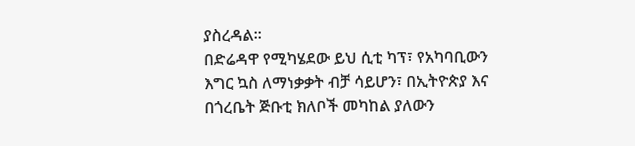ያስረዳል።
በድሬዳዋ የሚካሄደው ይህ ሲቲ ካፕ፣ የአካባቢውን እግር ኳስ ለማነቃቃት ብቻ ሳይሆን፣ በኢትዮጵያ እና በጎረቤት ጅቡቲ ክለቦች መካከል ያለውን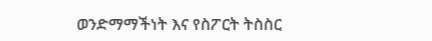ወንድማማችነት እና የስፖርት ትስስር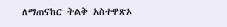ለማጠናከር ትልቅ አስተዋጽኦ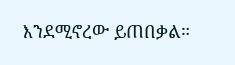እንደሚኖረው ይጠበቃል።